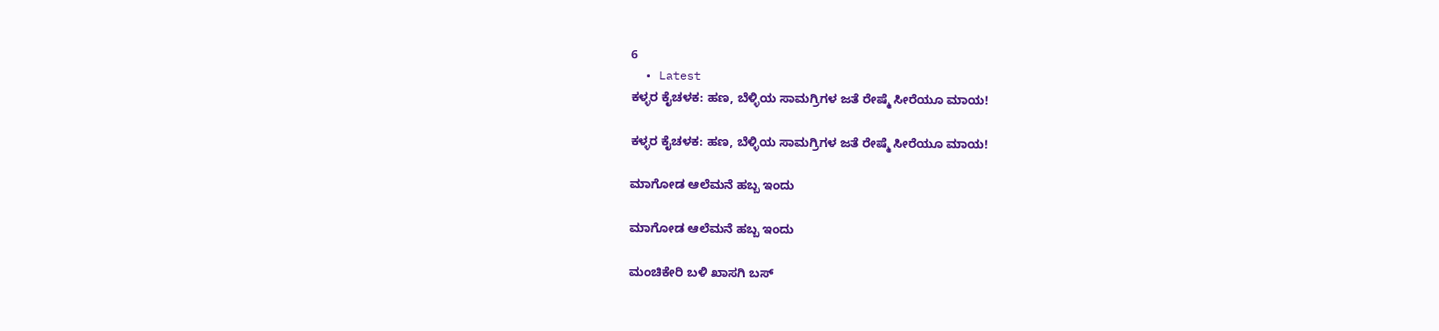6
  • Latest
ಕಳ್ಳರ ಕೈಚಳಕ: ಹಣ, ಬೆಳ್ಳಿಯ ಸಾಮಗ್ರಿಗಳ ಜತೆ ರೇಷ್ಮೆ ಸೀರೆಯೂ ಮಾಯ!

ಕಳ್ಳರ ಕೈಚಳಕ: ಹಣ, ಬೆಳ್ಳಿಯ ಸಾಮಗ್ರಿಗಳ ಜತೆ ರೇಷ್ಮೆ ಸೀರೆಯೂ ಮಾಯ!

ಮಾಗೋಡ ಆಲೆಮನೆ ಹಬ್ಬ ಇಂದು

ಮಾಗೋಡ ಆಲೆಮನೆ ಹಬ್ಬ ಇಂದು

ಮಂಚಿಕೇರಿ‌ ಬಳಿ ಖಾಸಗಿ ಬಸ್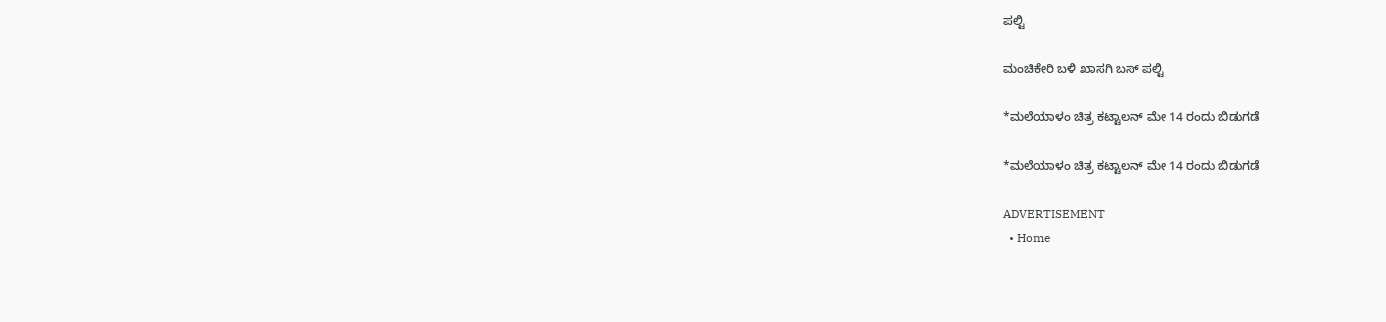ಪಲ್ಟಿ

ಮಂಚಿಕೇರಿ‌ ಬಳಿ ಖಾಸಗಿ ಬಸ್ ಪಲ್ಟಿ

*ಮಲೆಯಾಳಂ ಚಿತ್ರ ಕಟ್ಟಾಲನ್ ಮೇ 14 ರಂದು ಬಿಡುಗಡೆ

*ಮಲೆಯಾಳಂ ಚಿತ್ರ ಕಟ್ಟಾಲನ್ ಮೇ 14 ರಂದು ಬಿಡುಗಡೆ

ADVERTISEMENT
  • Home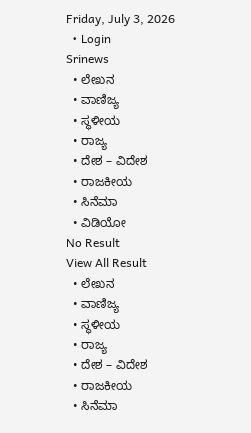Friday, July 3, 2026
  • Login
Srinews
  • ಲೇಖನ
  • ವಾಣಿಜ್ಯ
  • ಸ್ಥಳೀಯ
  • ರಾಜ್ಯ
  • ದೇಶ – ವಿದೇಶ
  • ರಾಜಕೀಯ
  • ಸಿನೆಮಾ
  • ವಿಡಿಯೋ
No Result
View All Result
  • ಲೇಖನ
  • ವಾಣಿಜ್ಯ
  • ಸ್ಥಳೀಯ
  • ರಾಜ್ಯ
  • ದೇಶ – ವಿದೇಶ
  • ರಾಜಕೀಯ
  • ಸಿನೆಮಾ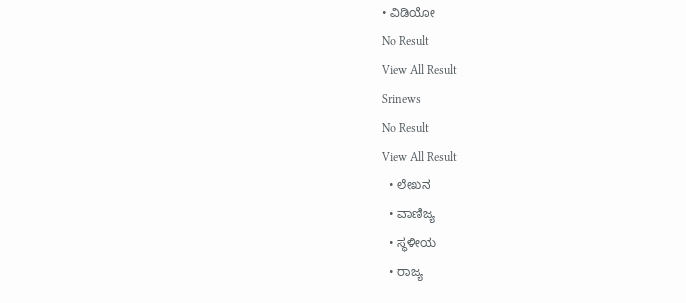• ವಿಡಿಯೋ
No Result
View All Result
Srinews
No Result
View All Result
  • ಲೇಖನ
  • ವಾಣಿಜ್ಯ
  • ಸ್ಥಳೀಯ
  • ರಾಜ್ಯ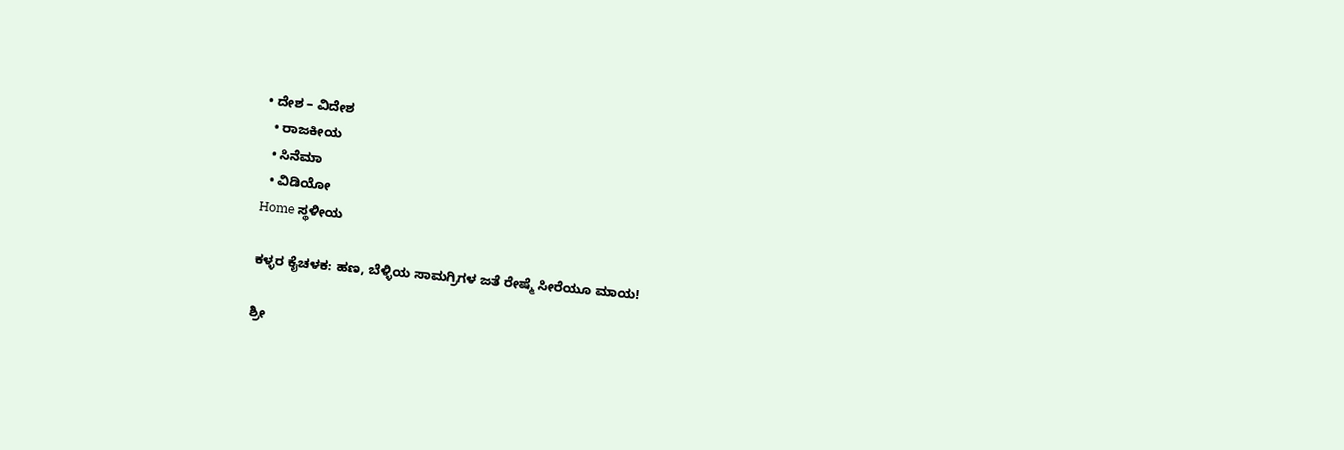• ದೇಶ – ವಿದೇಶ
  • ರಾಜಕೀಯ
  • ಸಿನೆಮಾ
  • ವಿಡಿಯೋ
Home ಸ್ಥಳೀಯ

ಕಳ್ಳರ ಕೈಚಳಕ: ಹಣ, ಬೆಳ್ಳಿಯ ಸಾಮಗ್ರಿಗಳ ಜತೆ ರೇಷ್ಮೆ ಸೀರೆಯೂ ಮಾಯ!

ಶ್ರೀ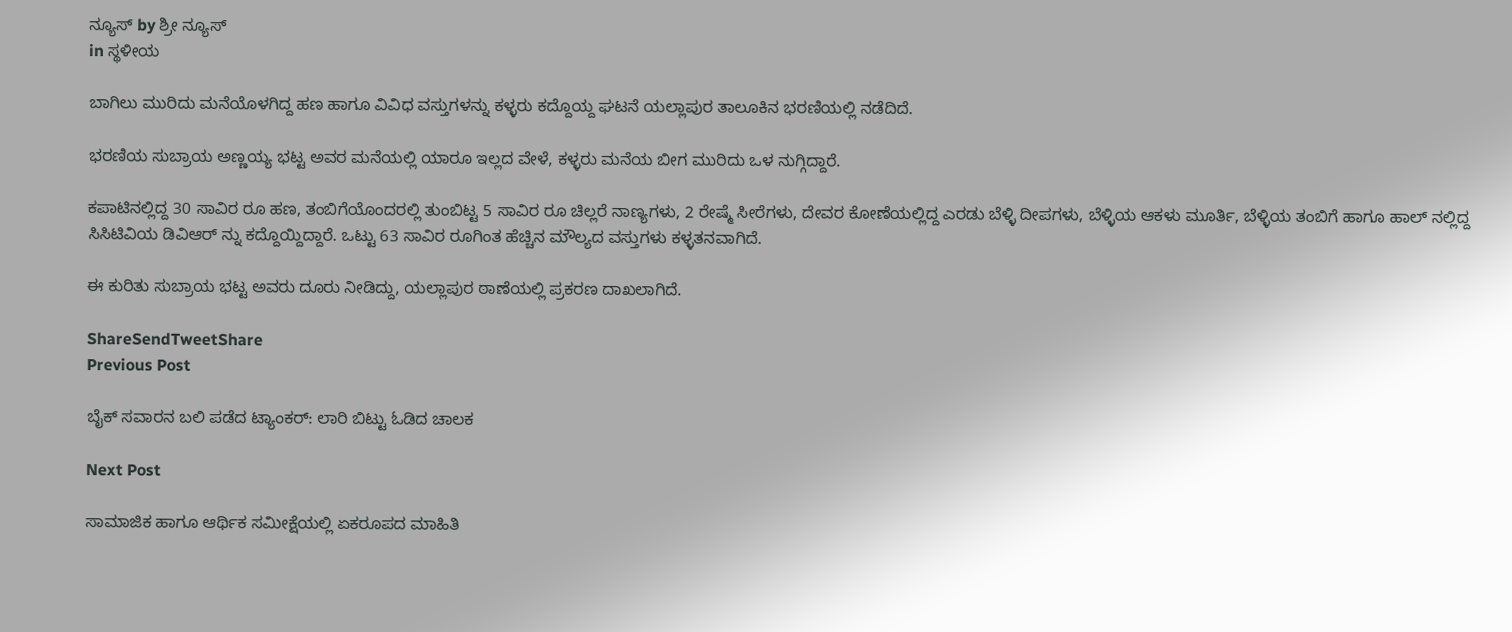ನ್ಯೂಸ್ by ಶ್ರೀ ನ್ಯೂಸ್
in ಸ್ಥಳೀಯ

ಬಾಗಿಲು ಮುರಿದು ಮನೆಯೊಳಗಿದ್ದ ಹಣ ಹಾಗೂ ವಿವಿಧ ವಸ್ತುಗಳನ್ನು ಕಳ್ಳರು ಕದ್ದೊಯ್ದ ಘಟನೆ ಯಲ್ಲಾಪುರ ತಾಲೂಕಿನ ಭರಣಿಯಲ್ಲಿ ನಡೆದಿದೆ.

ಭರಣಿಯ ಸುಬ್ರಾಯ ಅಣ್ಣಯ್ಯ ಭಟ್ಟ ಅವರ ಮನೆಯಲ್ಲಿ ಯಾರೂ ಇಲ್ಲದ ವೇಳೆ, ಕಳ್ಳರು ಮನೆಯ ಬೀಗ ಮುರಿದು ಒಳ ನುಗ್ಗಿದ್ದಾರೆ.

ಕಪಾಟಿನಲ್ಲಿದ್ದ 30 ಸಾವಿರ ರೂ ಹಣ, ತಂಬಿಗೆಯೊಂದರಲ್ಲಿ ತುಂಬಿಟ್ಟ 5 ಸಾವಿರ ರೂ ಚಿಲ್ಲರೆ ನಾಣ್ಯಗಳು, 2 ರೇಷ್ಮೆ ಸೀರೆಗಳು, ದೇವರ ಕೋಣೆಯಲ್ಲಿದ್ದ ಎರಡು ಬೆಳ್ಳಿ ದೀಪಗಳು, ಬೆಳ್ಳಿಯ ಆಕಳು‌ ಮೂರ್ತಿ, ಬೆಳ್ಳಿಯ ತಂಬಿಗೆ ಹಾಗೂ ಹಾಲ್ ನಲ್ಲಿದ್ದ ಸಿಸಿಟಿವಿಯ ಡಿವಿಆರ್ ನ್ನು ಕದ್ದೊಯ್ದಿದ್ದಾರೆ. ಒಟ್ಟು 63 ಸಾವಿರ ರೂಗಿಂತ ಹೆಚ್ಚಿನ ಮೌಲ್ಯದ ವಸ್ತುಗಳು ಕಳ್ಳತನವಾಗಿದೆ.

ಈ ಕುರಿತು ಸುಬ್ರಾಯ ಭಟ್ಟ ಅವರು ದೂರು ನೀಡಿದ್ದು, ಯಲ್ಲಾಪುರ ಠಾಣೆಯಲ್ಲಿ ಪ್ರಕರಣ ದಾಖಲಾಗಿದೆ.

ShareSendTweetShare
Previous Post

ಬೈಕ್ ಸವಾರನ ಬಲಿ ಪಡೆದ ಟ್ಯಾಂಕರ್: ಲಾರಿ ಬಿಟ್ಟು ಓಡಿದ ಚಾಲಕ

Next Post

ಸಾಮಾಜಿಕ ಹಾಗೂ ಆರ್ಥಿಕ ಸಮೀಕ್ಷೆಯಲ್ಲಿ ಏಕರೂಪದ ಮಾಹಿತಿ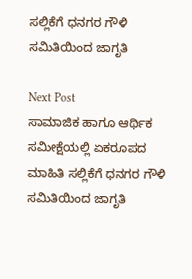ಸಲ್ಲಿಕೆಗೆ ಧನಗರ ಗೌಳಿ ಸಮಿತಿಯಿಂದ ಜಾಗೃತಿ

Next Post
ಸಾಮಾಜಿಕ ಹಾಗೂ ಆರ್ಥಿಕ ಸಮೀಕ್ಷೆಯಲ್ಲಿ ಏಕರೂಪದ ಮಾಹಿತಿ ಸಲ್ಲಿಕೆಗೆ ಧನಗರ ಗೌಳಿ ಸಮಿತಿಯಿಂದ ಜಾಗೃತಿ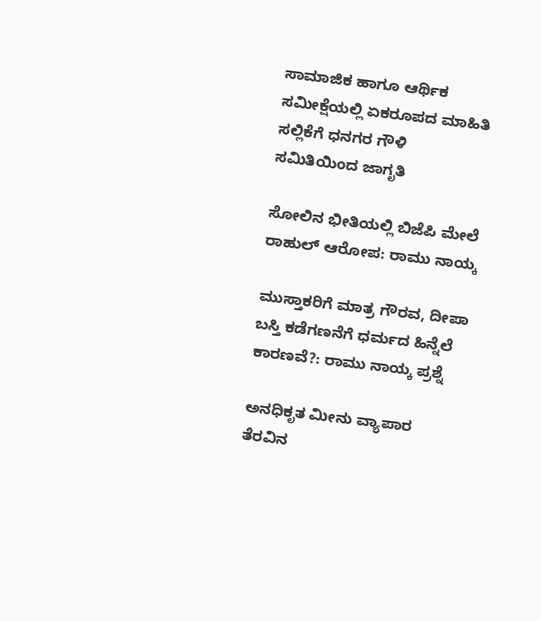ಸಾಮಾಜಿಕ ಹಾಗೂ ಆರ್ಥಿಕ ಸಮೀಕ್ಷೆಯಲ್ಲಿ ಏಕರೂಪದ ಮಾಹಿತಿ ಸಲ್ಲಿಕೆಗೆ ಧನಗರ ಗೌಳಿ ಸಮಿತಿಯಿಂದ ಜಾಗೃತಿ

ಸೋಲಿನ ಭೀತಿಯಲ್ಲಿ ಬಿಜೆಪಿ ಮೇಲೆ ರಾಹುಲ್ ಆರೋಪ: ರಾಮು ನಾಯ್ಕ

ಮುಸ್ತಾಕರಿಗೆ ಮಾತ್ರ ಗೌರವ, ದೀಪಾ ಬಸ್ತಿ ಕಡೆಗಣನೆಗೆ ಧರ್ಮದ ಹಿನ್ನೆಲೆ ಕಾರಣವೆ?: ರಾಮು ನಾಯ್ಕ ಪ್ರಶ್ನೆ

ಅನಧಿಕೃತ ಮೀನು ವ್ಯಾಪಾರ ತೆರವಿನ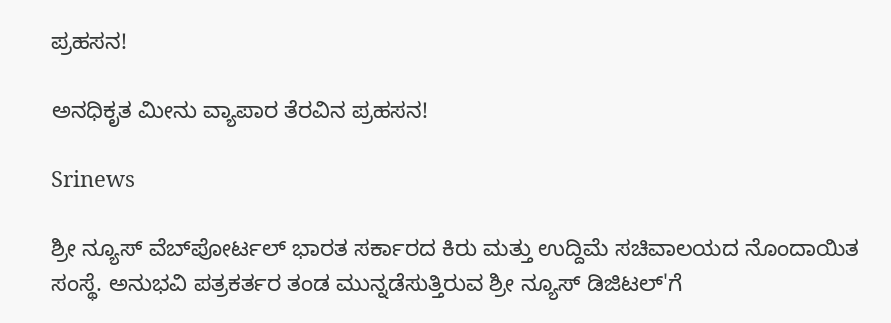ಪ್ರಹಸನ!

ಅನಧಿಕೃತ ಮೀನು ವ್ಯಾಪಾರ ತೆರವಿನ ಪ್ರಹಸನ!

Srinews

ಶ್ರೀ ನ್ಯೂಸ್ ವೆಬ್‌ಪೋರ್ಟಲ್ ಭಾರತ ಸರ್ಕಾರದ ಕಿರು ಮತ್ತು ಉದ್ದಿಮೆ ಸಚಿವಾಲಯದ ನೊಂದಾಯಿತ ಸಂಸ್ಥೆ. ಅನುಭವಿ ಪತ್ರಕರ್ತರ ತಂಡ ಮುನ್ನಡೆಸುತ್ತಿರುವ ಶ್ರೀ ನ್ಯೂಸ್ ಡಿಜಿಟಲ್'ಗೆ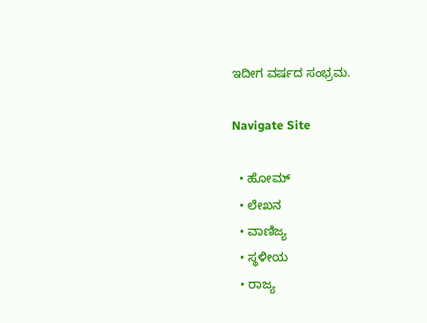ಇದೀಗ ವರ್ಷದ ಸಂಭ್ರಮ.

Navigate Site

  • ಹೋಮ್
  • ಲೇಖನ
  • ವಾಣಿಜ್ಯ
  • ಸ್ಥಳೀಯ
  • ರಾಜ್ಯ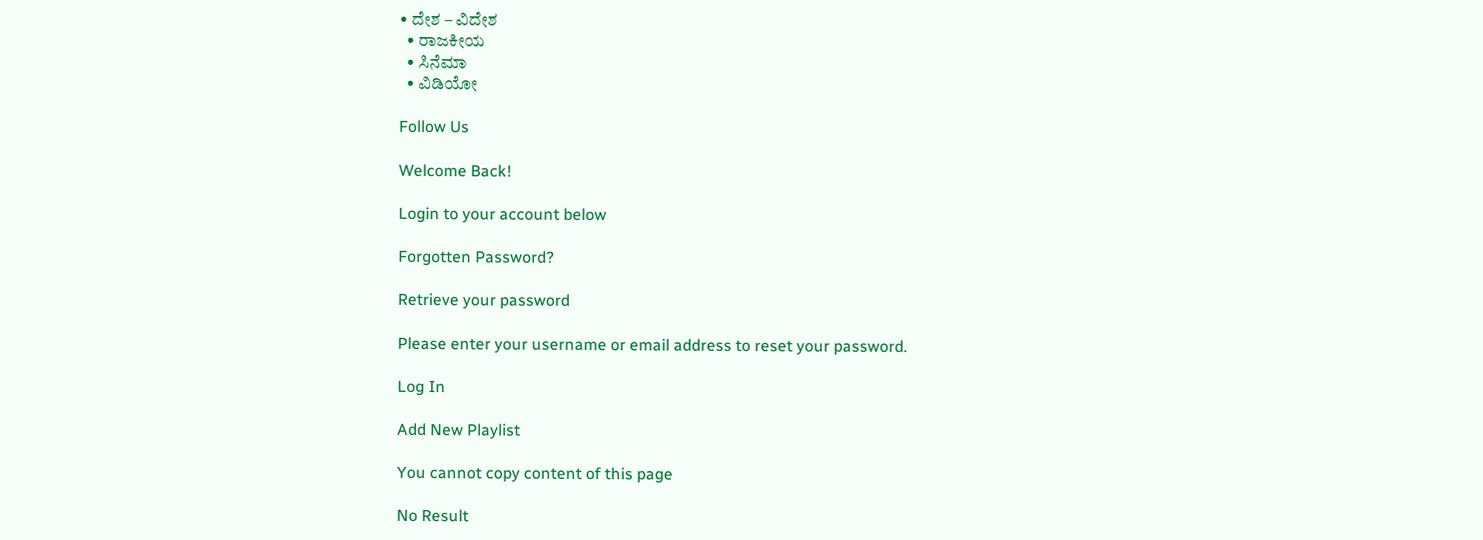• ದೇಶ – ವಿದೇಶ
  • ರಾಜಕೀಯ
  • ಸಿನೆಮಾ
  • ವಿಡಿಯೋ

Follow Us

Welcome Back!

Login to your account below

Forgotten Password?

Retrieve your password

Please enter your username or email address to reset your password.

Log In

Add New Playlist

You cannot copy content of this page

No Result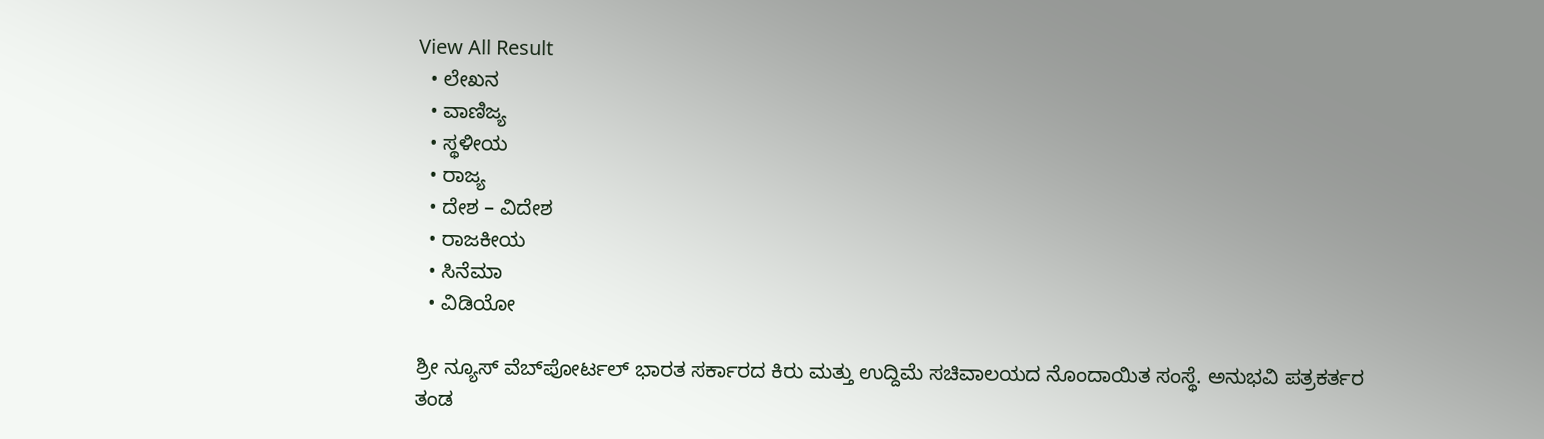View All Result
  • ಲೇಖನ
  • ವಾಣಿಜ್ಯ
  • ಸ್ಥಳೀಯ
  • ರಾಜ್ಯ
  • ದೇಶ – ವಿದೇಶ
  • ರಾಜಕೀಯ
  • ಸಿನೆಮಾ
  • ವಿಡಿಯೋ

ಶ್ರೀ ನ್ಯೂಸ್ ವೆಬ್‌ಪೋರ್ಟಲ್ ಭಾರತ ಸರ್ಕಾರದ ಕಿರು ಮತ್ತು ಉದ್ದಿಮೆ ಸಚಿವಾಲಯದ ನೊಂದಾಯಿತ ಸಂಸ್ಥೆ. ಅನುಭವಿ ಪತ್ರಕರ್ತರ ತಂಡ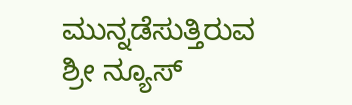ಮುನ್ನಡೆಸುತ್ತಿರುವ ಶ್ರೀ ನ್ಯೂಸ್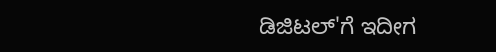ಡಿಜಿಟಲ್'ಗೆ ಇದೀಗ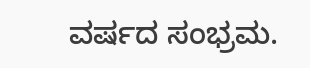ವರ್ಷದ ಸಂಭ್ರಮ.